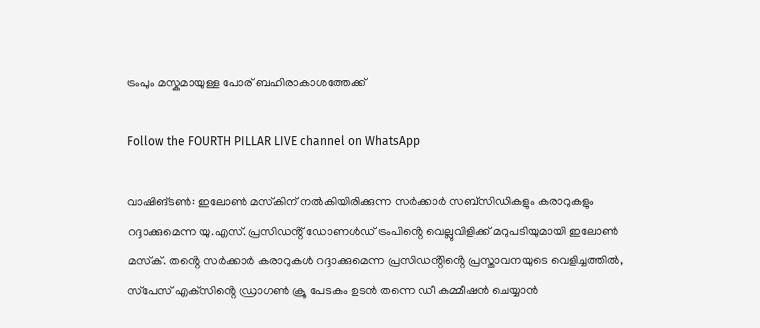ട്രംപും മസ്കുമായുള്ള പോര് ബഹിരാകാശത്തേക്ക്

Follow the FOURTH PILLAR LIVE channel on WhatsApp

വാഷിങ്ടണ്‍: ഇലോണ്‍ മസ്‌കിന് നല്‍കിയിരിക്കുന്ന സര്‍ക്കാര്‍ സബ്‌സിഡികളും കരാറുകളും റദ്ദാക്കുമെന്ന യു.എസ്. പ്രസിഡൻ്റ് ഡോണൾഡ് ട്രംപിൻ്റെ വെല്ലുവിളിക്ക് മറുപടിയുമായി ഇലോണ്‍ മസ്‌ക്. തൻ്റെ സര്‍ക്കാര്‍ കരാറുകള്‍ റദ്ദാക്കുമെന്ന പ്രസിഡൻ്റിൻ്റെ പ്രസ്താവനയുടെ വെളിച്ചത്തില്‍, സ്‌പേസ് എക്‌സിൻ്റെ ഡ്രാഗണ്‍ ക്രൂ പേടകം ഉടന്‍ തന്നെ ഡീ കമ്മീഷന്‍ ചെയ്യാന്‍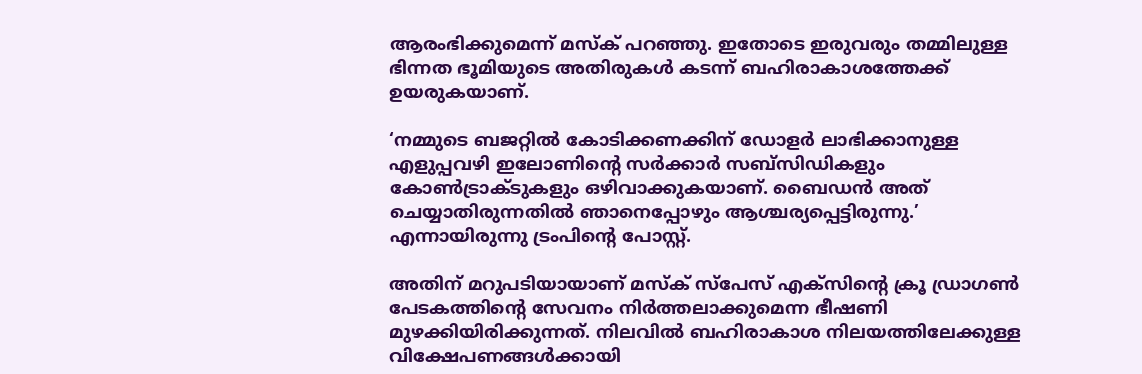ആരംഭിക്കുമെന്ന് മസ്‌ക് പറഞ്ഞു. ഇതോടെ ഇരുവരും തമ്മിലുള്ള ഭിന്നത ഭൂമിയുടെ അതിരുകൾ കടന്ന് ബഹിരാകാശത്തേക്ക് ഉയരുകയാണ്.

‘നമ്മുടെ ബജറ്റില്‍ കോടിക്കണക്കിന് ഡോളര്‍ ലാഭിക്കാനുള്ള എളുപ്പവഴി ഇലോണിൻ്റെ സര്‍ക്കാര്‍ സബ്‌സിഡികളും കോണ്‍ട്രാക്ടുകളും ഒഴിവാക്കുകയാണ്. ബൈഡന്‍ അത് ചെയ്യാതിരുന്നതില്‍ ഞാനെപ്പോഴും ആശ്ചര്യപ്പെട്ടിരുന്നു.’ എന്നായിരുന്നു ട്രംപിൻ്റെ പോസ്റ്റ്.

അതിന് മറുപടിയായാണ് മസ്‌ക് സ്‌പേസ് എക്‌സിൻ്റെ ക്രൂ ഡ്രാഗണ്‍ പേടകത്തിൻ്റെ സേവനം നിര്‍ത്തലാക്കുമെന്ന ഭീഷണി മുഴക്കിയിരിക്കുന്നത്. നിലവില്‍ ബഹിരാകാശ നിലയത്തിലേക്കുള്ള വിക്ഷേപണങ്ങള്‍ക്കായി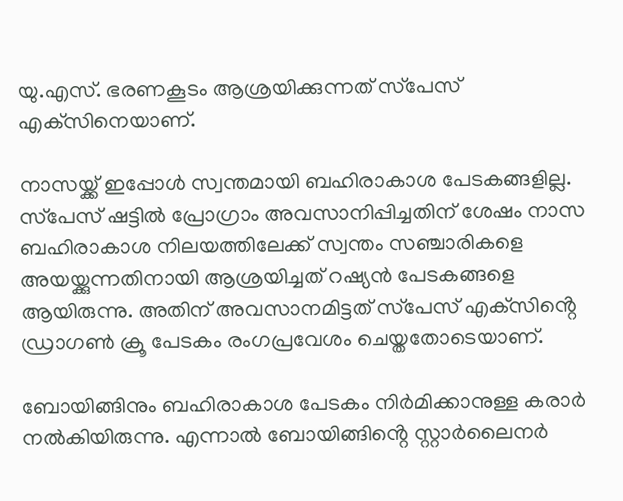യു.എസ്. ഭരണകൂടം ആശ്രയിക്കുന്നത് സ്‌പേസ് എക്‌സിനെയാണ്.

നാസയ്ക്ക് ഇപ്പോള്‍ സ്വന്തമായി ബഹിരാകാശ പേടകങ്ങളില്ല. സ്‌പേസ് ഷട്ടില്‍ പ്രോഗ്രാം അവസാനിപ്പിച്ചതിന് ശേഷം നാസ ബഹിരാകാശ നിലയത്തിലേക്ക് സ്വന്തം സഞ്ചാരികളെ അയയ്ക്കുന്നതിനായി ആശ്രയിച്ചത് റഷ്യന്‍ പേടകങ്ങളെ ആയിരുന്നു. അതിന് അവസാനമിട്ടത് സ്‌പേസ് എക്‌സിൻ്റെ ഡ്രാഗണ്‍ ക്രൂ പേടകം രംഗപ്രവേശം ചെയ്തതോടെയാണ്.

ബോയിങ്ങിനും ബഹിരാകാശ പേടകം നിർമിക്കാനുള്ള കരാർ നൽകിയിരുന്നു. എന്നാൽ ബോയിങ്ങിൻ്റെ സ്റ്റാർലൈനർ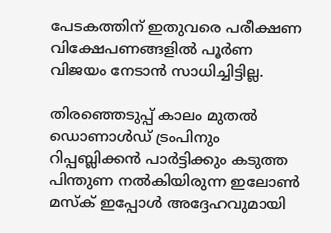പേടകത്തിന് ഇതുവരെ പരീക്ഷണ വിക്ഷേപണങ്ങളിൽ പൂർണ വിജയം നേടാന്‍ സാധിച്ചിട്ടില്ല.

തിരഞ്ഞെടുപ്പ് കാലം മുതല്‍ ഡൊണാള്‍ഡ് ട്രംപിനും റിപ്പബ്ലിക്കന്‍ പാര്‍ട്ടിക്കും കടുത്ത പിന്തുണ നല്‍കിയിരുന്ന ഇലോണ്‍ മസ്‌ക് ഇപ്പോള്‍ അദ്ദേഹവുമായി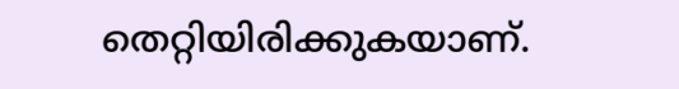തെറ്റിയിരിക്കുകയാണ്.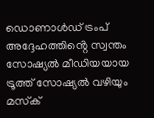ഡൊണാള്‍ഡ് ട്രംപ് അദ്ദേഹത്തിൻ്റെ സ്വന്തം സോഷ്യല്‍ മീഡിയയായ ട്രൂത്ത് സോഷ്യല്‍ വഴിയും മസ്‌ക്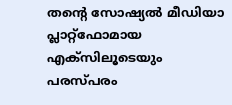തൻ്റെ സോഷ്യല്‍ മീഡിയാ പ്ലാറ്റ്‌ഫോമായ എക്‌സിലൂടെയും പരസ്പരം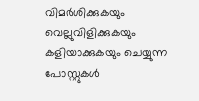വിമര്‍ശിക്കുകയും വെല്ലുവിളിക്കുകയും കളിയാക്കുകയും ചെയ്യുന്ന പോസ്റ്റുകള്‍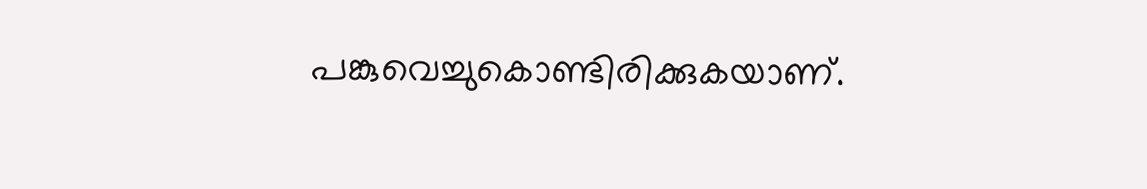പങ്കുവെച്ചുകൊണ്ടിരിക്കുകയാണ്.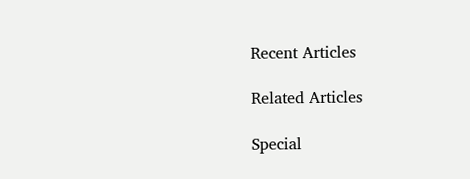Recent Articles

Related Articles

Special